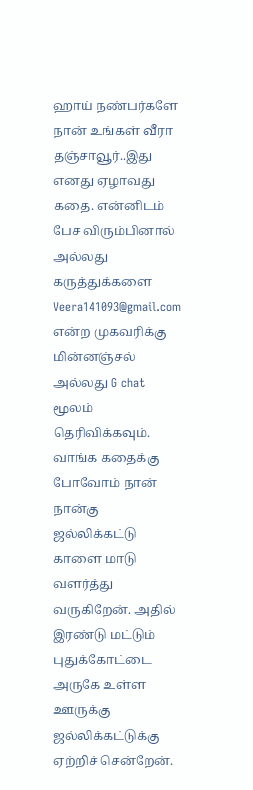ஹாய் நண்பர்களே நான் உங்கள் வீரா தஞ்சாவூர்..இது எனது ஏழாவது கதை. என்னிடம் பேச விரும்பினால் அல்லது கருத்துக்களை Veera141093@gmail.com என்ற முகவரிக்கு மின்னஞ்சல் அல்லது G chat மூலம் தெரிவிக்கவும். வாங்க கதைக்கு போவோம் நான் நான்கு ஜல்லிக்கட்டு காளை மாடு வளர்த்து வருகிறேன். அதில் இரண்டு மட்டும் புதுக்கோட்டை அருகே உள்ள ஊருக்கு ஜல்லிக்கட்டுக்கு ஏற்றிச் சென்றேன்.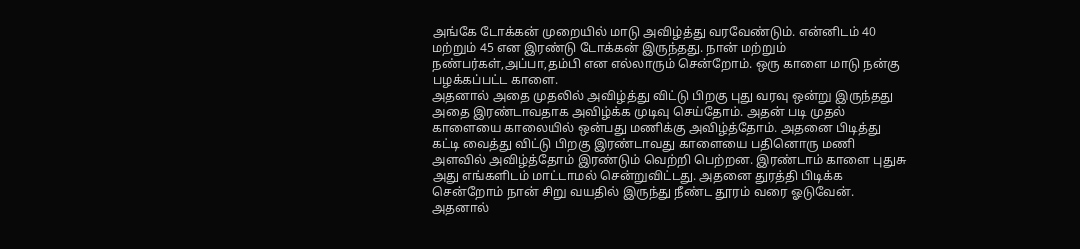அங்கே டோக்கன் முறையில் மாடு அவிழ்த்து வரவேண்டும். என்னிடம் 40 மற்றும் 45 என இரண்டு டோக்கன் இருந்தது. நான் மற்றும் நண்பர்கள்,அப்பா,தம்பி என எல்லாரும் சென்றோம். ஒரு காளை மாடு நன்கு பழக்கப்பட்ட காளை.
அதனால் அதை முதலில் அவிழ்த்து விட்டு பிறகு புது வரவு ஒன்று இருந்தது அதை இரண்டாவதாக அவிழ்க்க முடிவு செய்தோம். அதன் படி முதல் காளையை காலையில் ஒன்பது மணிக்கு அவிழ்த்தோம். அதனை பிடித்து கட்டி வைத்து விட்டு பிறகு இரண்டாவது காளையை பதினொரு மணி அளவில் அவிழ்த்தோம் இரண்டும் வெற்றி பெற்றன. இரண்டாம் காளை புதுசு அது எங்களிடம் மாட்டாமல் சென்றுவிட்டது. அதனை துரத்தி பிடிக்க சென்றோம் நான் சிறு வயதில் இருந்து நீண்ட தூரம் வரை ஓடுவேன். அதனால்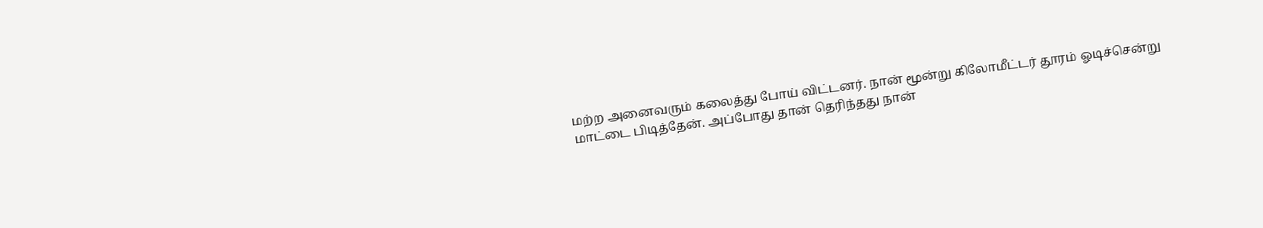மற்ற அனைவரும் கலைத்து போய் விட்டனர். நான் மூன்று கிலோமீட்டர் தூரம் ஓடிச்சென்று மாட்டை பிடித்தேன். அப்போது தான் தெரிந்தது நான்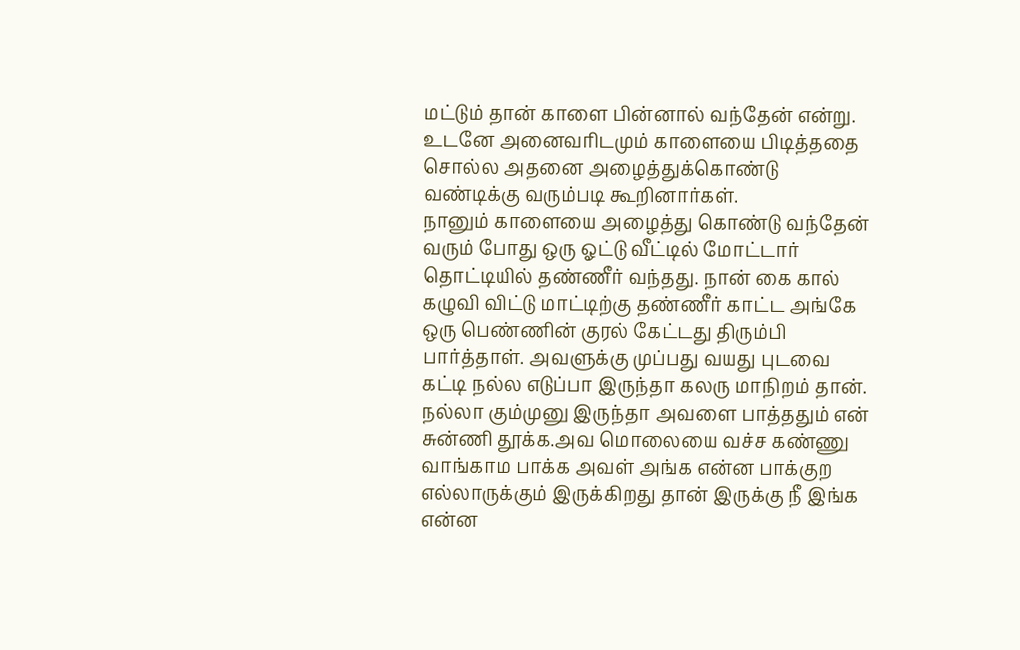மட்டும் தான் காளை பின்னால் வந்தேன் என்று. உடனே அனைவரிடமும் காளையை பிடித்ததை சொல்ல அதனை அழைத்துக்கொண்டு வண்டிக்கு வரும்படி கூறினார்கள்.
நானும் காளையை அழைத்து கொண்டு வந்தேன் வரும் போது ஒரு ஓட்டு வீட்டில் மோட்டார் தொட்டியில் தண்ணீர் வந்தது. நான் கை கால் கழுவி விட்டு மாட்டிற்கு தண்ணீர் காட்ட அங்கே ஒரு பெண்ணின் குரல் கேட்டது திரும்பி பார்த்தாள். அவளுக்கு முப்பது வயது புடவை கட்டி நல்ல எடுப்பா இருந்தா கலரு மாநிறம் தான். நல்லா கும்முனு இருந்தா அவளை பாத்ததும் என் சுன்ணி தூக்க.அவ மொலையை வச்ச கண்ணு வாங்காம பாக்க அவள் அங்க என்ன பாக்குற எல்லாருக்கும் இருக்கிறது தான் இருக்கு நீ இங்க என்ன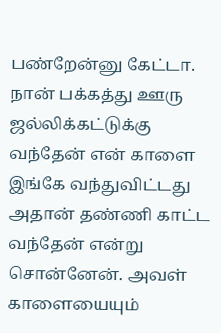பண்றேன்னு கேட்டா. நான் பக்கத்து ஊரு ஜல்லிக்கட்டுக்கு வந்தேன் என் காளை இங்கே வந்துவிட்டது அதான் தண்ணி காட்ட வந்தேன் என்று சொன்னேன். அவள் காளையையும்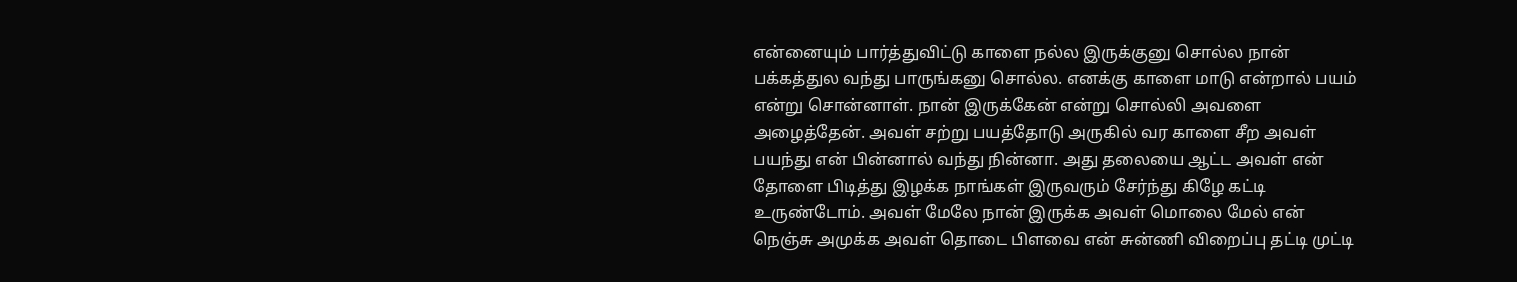என்னையும் பார்த்துவிட்டு காளை நல்ல இருக்குனு சொல்ல நான் பக்கத்துல வந்து பாருங்கனு சொல்ல. எனக்கு காளை மாடு என்றால் பயம் என்று சொன்னாள். நான் இருக்கேன் என்று சொல்லி அவளை அழைத்தேன். அவள் சற்று பயத்தோடு அருகில் வர காளை சீற அவள் பயந்து என் பின்னால் வந்து நின்னா. அது தலையை ஆட்ட அவள் என் தோளை பிடித்து இழக்க நாங்கள் இருவரும் சேர்ந்து கிழே கட்டி உருண்டோம். அவள் மேலே நான் இருக்க அவள் மொலை மேல் என் நெஞ்சு அமுக்க அவள் தொடை பிளவை என் சுன்ணி விறைப்பு தட்டி முட்டி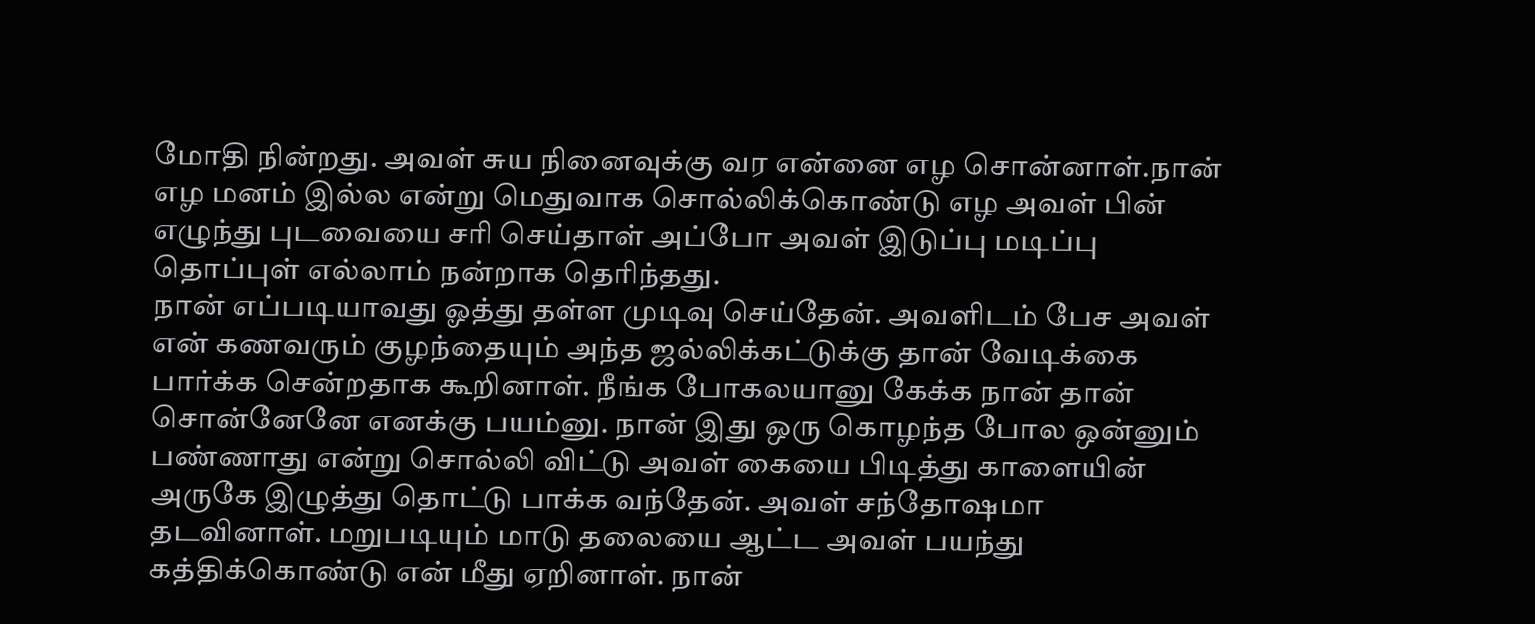மோதி நின்றது. அவள் சுய நினைவுக்கு வர என்னை எழ சொன்னாள்.நான் எழ மனம் இல்ல என்று மெதுவாக சொல்லிக்கொண்டு எழ அவள் பின் எழுந்து புடவையை சரி செய்தாள் அப்போ அவள் இடுப்பு மடிப்பு தொப்புள் எல்லாம் நன்றாக தெரிந்தது.
நான் எப்படியாவது ஓத்து தள்ள முடிவு செய்தேன். அவளிடம் பேச அவள் என் கணவரும் குழந்தையும் அந்த ஜல்லிக்கட்டுக்கு தான் வேடிக்கை பார்க்க சென்றதாக கூறினாள். நீங்க போகலயானு கேக்க நான் தான் சொன்னேனே எனக்கு பயம்னு. நான் இது ஒரு கொழந்த போல ஒன்னும் பண்ணாது என்று சொல்லி விட்டு அவள் கையை பிடித்து காளையின் அருகே இழுத்து தொட்டு பாக்க வந்தேன். அவள் சந்தோஷமா தடவினாள். மறுபடியும் மாடு தலையை ஆட்ட அவள் பயந்து கத்திக்கொண்டு என் மீது ஏறினாள். நான்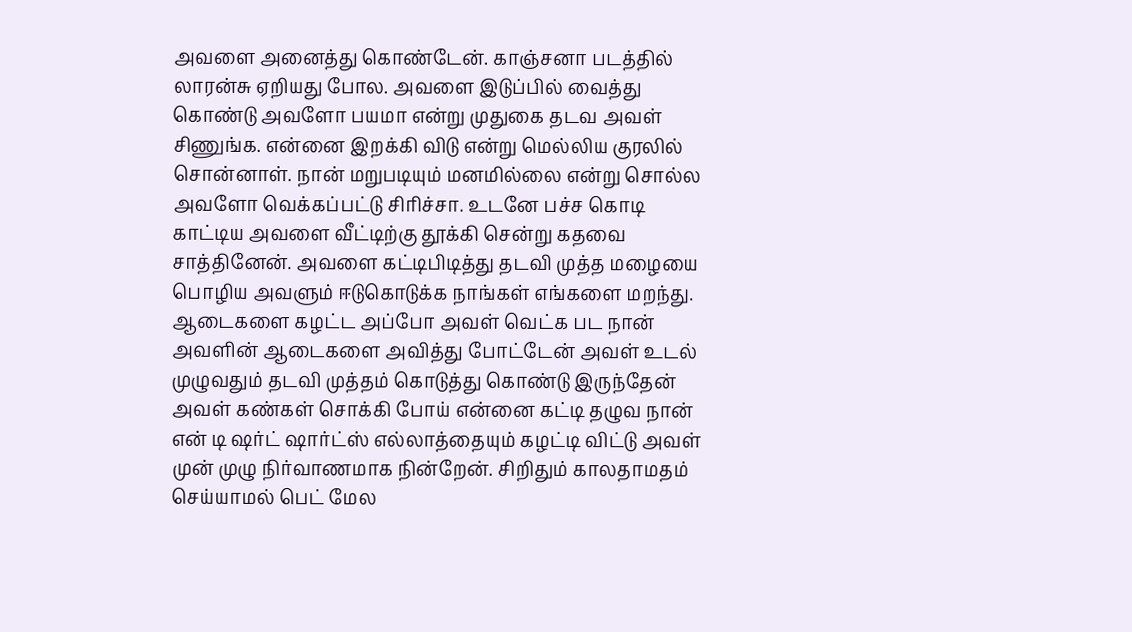அவளை அனைத்து கொண்டேன். காஞ்சனா படத்தில் லாரன்சு ஏறியது போல. அவளை இடுப்பில் வைத்து கொண்டு அவளோ பயமா என்று முதுகை தடவ அவள் சிணுங்க. என்னை இறக்கி விடு என்று மெல்லிய குரலில் சொன்னாள். நான் மறுபடியும் மனமில்லை என்று சொல்ல அவளோ வெக்கப்பட்டு சிரிச்சா. உடனே பச்ச கொடி காட்டிய அவளை வீட்டிற்கு தூக்கி சென்று கதவை சாத்தினேன். அவளை கட்டிபிடித்து தடவி முத்த மழையை பொழிய அவளும் ஈடுகொடுக்க நாங்கள் எங்களை மறந்து. ஆடைகளை கழட்ட அப்போ அவள் வெட்க பட நான் அவளின் ஆடைகளை அவித்து போட்டேன் அவள் உடல் முழுவதும் தடவி முத்தம் கொடுத்து கொண்டு இருந்தேன் அவள் கண்கள் சொக்கி போய் என்னை கட்டி தழுவ நான் என் டி ஷர்ட் ஷார்ட்ஸ் எல்லாத்தையும் கழட்டி விட்டு அவள் முன் முழு நிர்வாணமாக நின்றேன். சிறிதும் காலதாமதம் செய்யாமல் பெட் மேல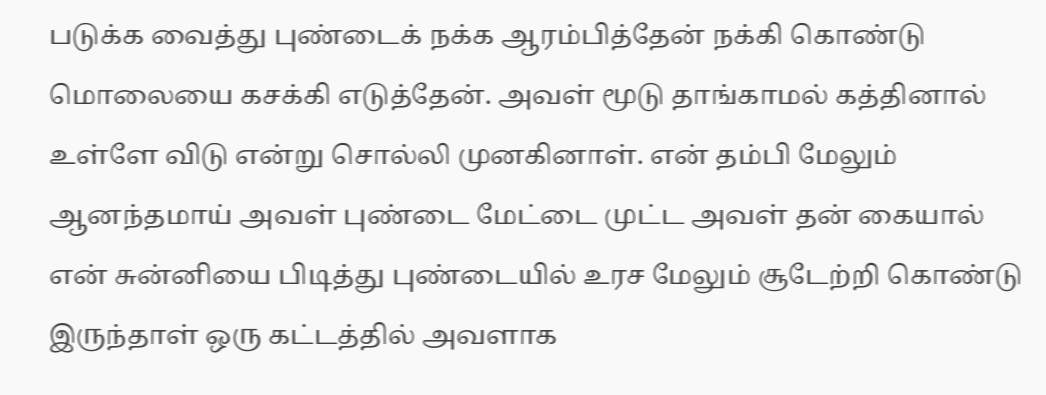படுக்க வைத்து புண்டைக் நக்க ஆரம்பித்தேன் நக்கி கொண்டு மொலையை கசக்கி எடுத்தேன். அவள் மூடு தாங்காமல் கத்தினால் உள்ளே விடு என்று சொல்லி முனகினாள். என் தம்பி மேலும் ஆனந்தமாய் அவள் புண்டை மேட்டை முட்ட அவள் தன் கையால் என் சுன்னியை பிடித்து புண்டையில் உரச மேலும் சூடேற்றி கொண்டு இருந்தாள் ஒரு கட்டத்தில் அவளாக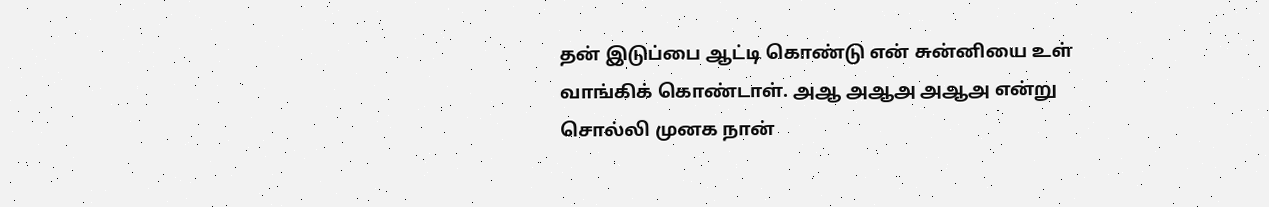தன் இடுப்பை ஆட்டி கொண்டு என் சுன்னியை உள் வாங்கிக் கொண்டாள். அஆ அஆஅ அஆஅ என்று சொல்லி முனக நான்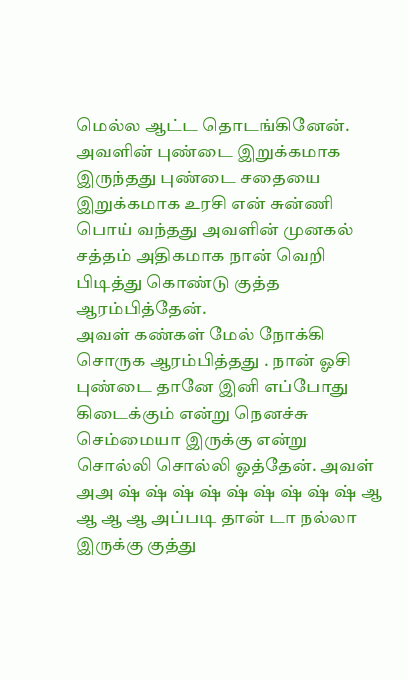மெல்ல ஆட்ட தொடங்கினேன். அவளின் புண்டை இறுக்கமாக இருந்தது புண்டை சதையை இறுக்கமாக உரசி என் சுன்ணி பொய் வந்தது அவளின் முனகல் சத்தம் அதிகமாக நான் வெறி பிடித்து கொண்டு குத்த ஆரம்பித்தேன்.
அவள் கண்கள் மேல் நோக்கி சொருக ஆரம்பித்தது . நான் ஓசி புண்டை தானே இனி எப்போது கிடைக்கும் என்று நெனச்சு செம்மையா இருக்கு என்று சொல்லி சொல்லி ஓத்தேன். அவள் அஅ ஷ் ஷ் ஷ் ஷ் ஷ் ஷ் ஷ் ஷ் ஷ் ஆ ஆ ஆ ஆ அப்படி தான் டா நல்லா இருக்கு குத்து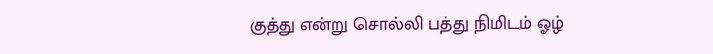குத்து என்று சொல்லி பத்து நிமிடம் ஓழ்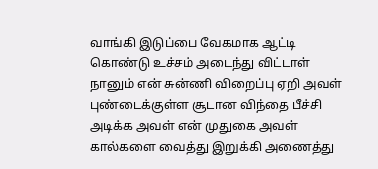வாங்கி இடுப்பை வேகமாக ஆட்டி கொண்டு உச்சம் அடைந்து விட்டாள் நானும் என் சுன்ணி விறைப்பு ஏறி அவள் புண்டைக்குள்ள சூடான விந்தை பீச்சி அடிக்க அவள் என் முதுகை அவள் கால்களை வைத்து இறுக்கி அணைத்து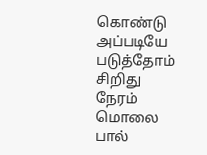கொண்டு அப்படியே படுத்தோம் சிறிது நேரம் மொலை பால்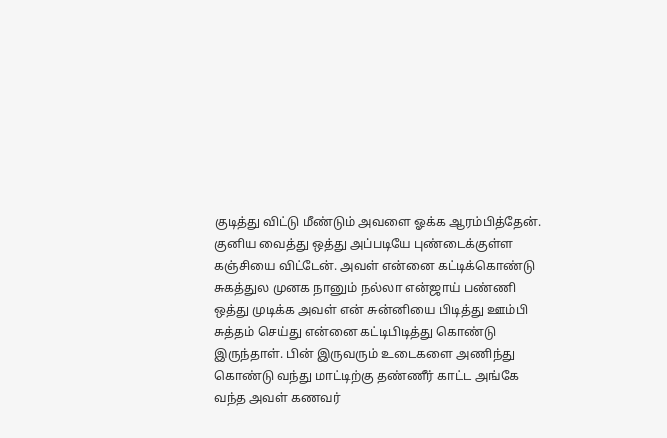குடித்து விட்டு மீண்டும் அவளை ஓக்க ஆரம்பித்தேன்.
குனிய வைத்து ஒத்து அப்படியே புண்டைக்குள்ள கஞ்சியை விட்டேன். அவள் என்னை கட்டிக்கொண்டு சுகத்துல முனக நானும் நல்லா என்ஜாய் பண்ணி ஒத்து முடிக்க அவள் என் சுன்னியை பிடித்து ஊம்பி சுத்தம் செய்து என்னை கட்டிபிடித்து கொண்டு இருந்தாள். பின் இருவரும் உடைகளை அணிந்து கொண்டு வந்து மாட்டிற்கு தண்ணீர் காட்ட அங்கே வந்த அவள் கணவர்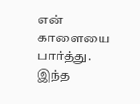என் காளையை பார்த்து. இந்த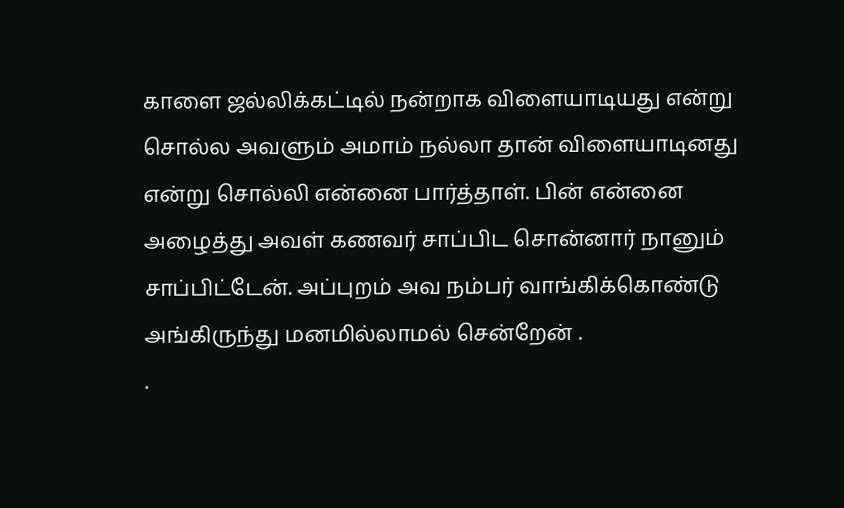காளை ஜல்லிக்கட்டில் நன்றாக விளையாடியது என்று சொல்ல அவளும் அமாம் நல்லா தான் விளையாடினது என்று சொல்லி என்னை பார்த்தாள். பின் என்னை அழைத்து அவள் கணவர் சாப்பிட சொன்னார் நானும் சாப்பிட்டேன். அப்புறம் அவ நம்பர் வாங்கிக்கொண்டு அங்கிருந்து மனமில்லாமல் சென்றேன் .
.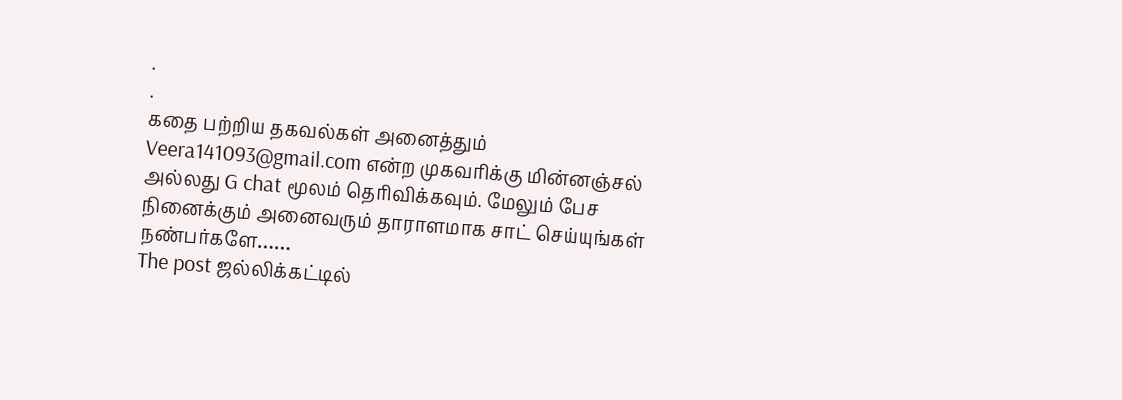.
.
கதை பற்றிய தகவல்கள் அனைத்தும் Veera141093@gmail.com என்ற முகவரிக்கு மின்னஞ்சல் அல்லது G chat மூலம் தெரிவிக்கவும். மேலும் பேச நினைக்கும் அனைவரும் தாராளமாக சாட் செய்யுங்கள் நண்பர்களே……
The post ஜல்லிக்கட்டில்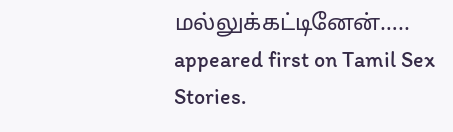மல்லுக்கட்டினேன்….. appeared first on Tamil Sex Stories.